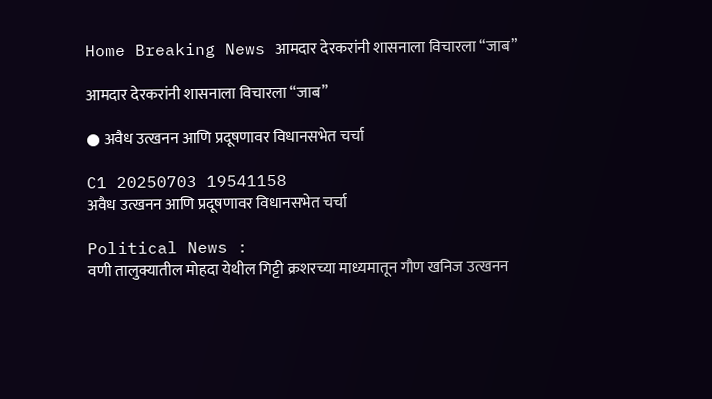Home Breaking News आमदार देरकरांनी शासनाला विचारला “जाब”

आमदार देरकरांनी शासनाला विचारला “जाब”

● अवैध उत्खनन आणि प्रदूषणावर विधानसभेत चर्चा

C1 20250703 19541158
अवैध उत्खनन आणि प्रदूषणावर विधानसभेत चर्चा

Political News :
वणी तालुक्यातील मोहदा येथील गिट्टी क्रशरच्या माध्यमातून गौण खनिज उत्खनन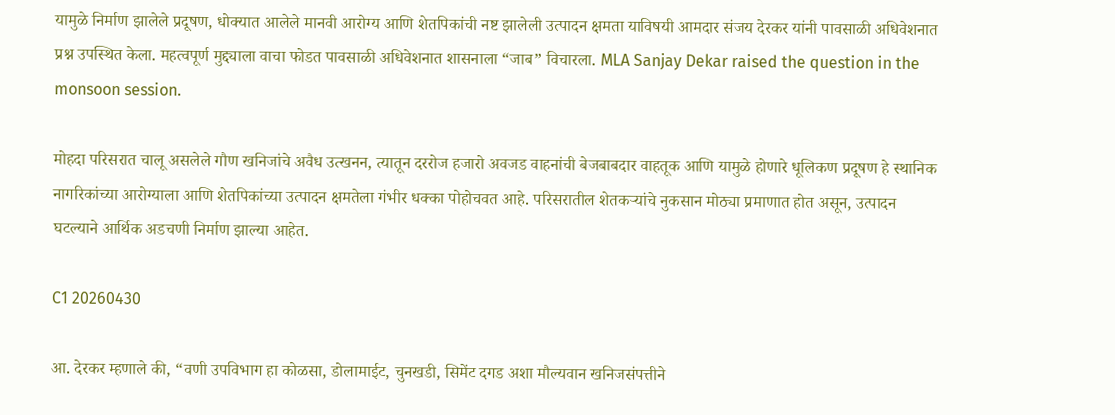यामुळे निर्माण झालेले प्रदूषण, धोक्यात आलेले मानवी आरोग्य आणि शेतपिकांची नष्ट झालेली उत्पादन क्षमता याविषयी आमदार संजय देरकर यांनी पावसाळी अधिवेशनात प्रश्न उपस्थित केला. महत्वपूर्ण मुद्द्याला वाचा फोडत पावसाळी अधिवेशनात शासनाला “जाब” विचारला. MLA Sanjay Dekar raised the question in the monsoon session.

मोहदा परिसरात चालू असलेले गौण खनिजांचे अवैध उत्खनन, त्यातून दररोज हजारो अवजड वाहनांची बेजबाबदार वाहतूक आणि यामुळे होणारे धूलिकण प्रदूषण हे स्थानिक नागरिकांच्या आरोग्याला आणि शेतपिकांच्या उत्पादन क्षमतेला गंभीर धक्का पोहोचवत आहे. परिसरातील शेतकऱ्यांचे नुकसान मोठ्या प्रमाणात होत असून, उत्पादन घटल्याने आर्थिक अडचणी निर्माण झाल्या आहेत.

C1 20260430

आ. देरकर म्हणाले की, “वणी उपविभाग हा कोळसा, डोलामाईट, चुनखडी, सिमेंट दगड अशा मौल्यवान खनिजसंपत्तीने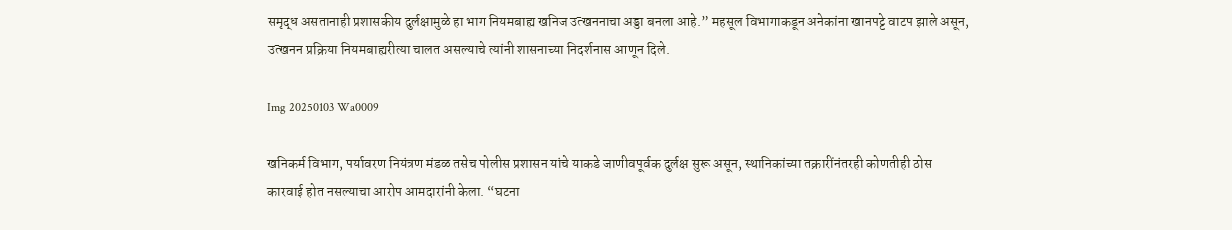समृद्ध असतानाही प्रशासकीय दुर्लक्षामुळे हा भाग नियमबाह्य खनिज उत्खननाचा अड्डा बनला आहे.” महसूल विभागाकडून अनेकांना खानपट्टे वाटप झाले असून, उत्खनन प्रक्रिया नियमबाह्यरीत्या चालत असल्याचे त्यांनी शासनाच्या निदर्शनास आणून दिले.

Img 20250103 Wa0009

खनिकर्म विभाग, पर्यावरण नियंत्रण मंडळ तसेच पोलीस प्रशासन यांचे याकडे जाणीवपूर्वक दुर्लक्ष सुरू असून, स्थानिकांच्या तक्रारींनंतरही कोणतीही ठोस कारवाई होत नसल्याचा आरोप आमदारांनी केला. “घटना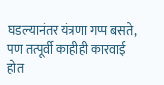घडल्यानंतर यंत्रणा गप्प बसते, पण तत्पूर्वी काहीही कारवाई होत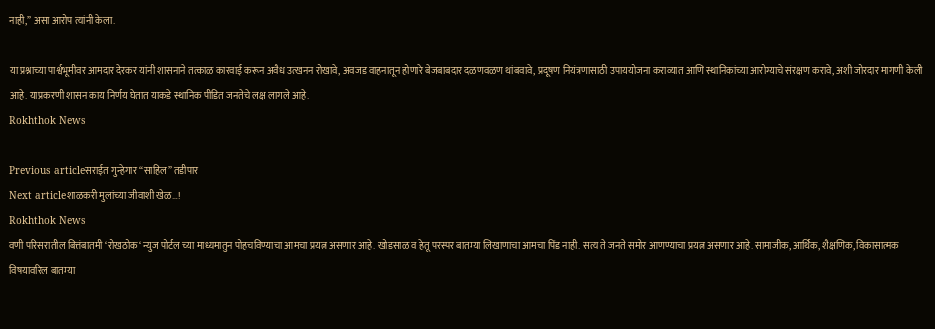नाही,” असा आरोप त्यांनी केला.

या प्रश्नाच्या पार्श्वभूमीवर आमदार देरकर यांनी शासनाने तत्काळ कारवाई करून अवैध उत्खनन रोखावे, अवजड वाहनातून होणारे बेजबाबदार दळणवळण थांबवावे, प्रदूषण नियंत्रणासाठी उपाययोजना कराव्यात आणि स्थानिकांच्या आरोग्याचे संरक्षण करावे, अशी जोरदार मागणी केली आहे. याप्रकरणी शासन काय निर्णय घेतात याकडे स्थानिक पीडित जनतेचे लक्ष लागले आहे.
Rokhthok News

Previous articleसराईत गुन्हेगार “साहिल” तडीपार
Next articleशाळकरी मुलांच्या जीवाशी खेळ…!
Rokhthok News
वणी परिसरातील बित्तंबातमी ‘रोखठोक‘ न्युज पोर्टल च्या माध्यमातुन पोहचविण्याचा आमचा प्रयत्न असणार आहे. खोडसाळ व हेतू परस्पर बातम्या लिखाणाचा आमचा पिंड नाही. सत्य ते जनते समोर आणण्याचा प्रयत्न असणार आहे. सामाजीक, आर्थिक, शैक्षणिक, विकासात्मक विषयावरिल बातम्या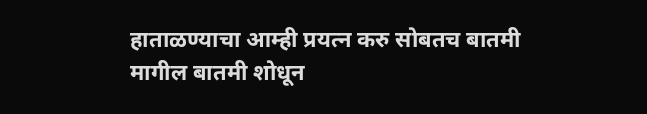हाताळण्याचा आम्ही प्रयत्न करु सोबतच बातमी मागील बातमी शोधून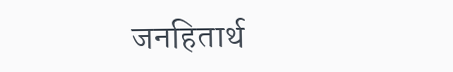जनहितार्थ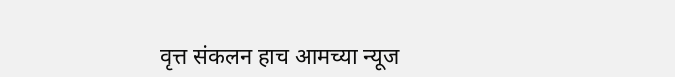वृत्त संकलन हाच आमच्या न्यूज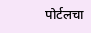पोर्टलचा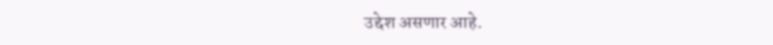उद्देश असणार आहे.